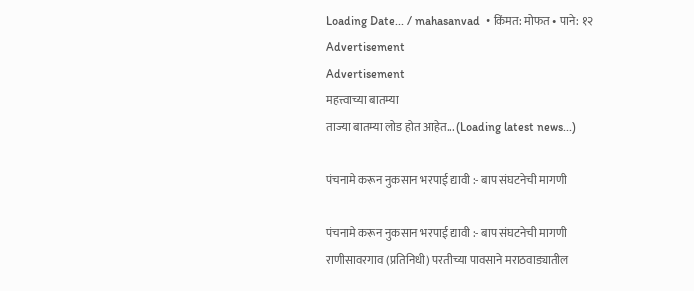Loading Date... / mahasanvad  • किंमत: मोफत • पाने: १२
Advertisement
Advertisement
महत्त्वाच्या बातम्या
ताज्या बातम्या लोड होत आहेत... (Loading latest news...)

पंचनामे करून नुकसान भरपाई द्यावी :- बाप संघटनेची मागणी

पंचनामे करून नुकसान भरपाई द्यावी :- बाप संघटनेची मागणी
राणीसावरगाव (प्रतिनिधी) परतीच्या पावसाने मराठवाड्यातील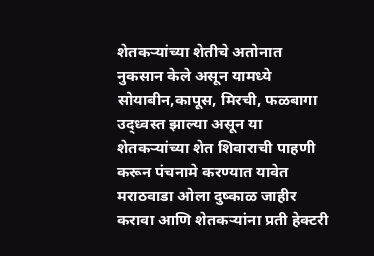शेतकऱ्यांच्या शेतीचे अतोनात नुकसान केले असून यामध्ये सोयाबीन,कापूस, मिरची, फळबागा उद्ध्वस्त झाल्या असून या शेतकऱ्यांच्या शेत शिवाराची पाहणी करून पंचनामे करण्यात यावेत मराठवाडा ओला दुष्काळ जाहीर करावा आणि शेतकऱ्यांना प्रती हेक्टरी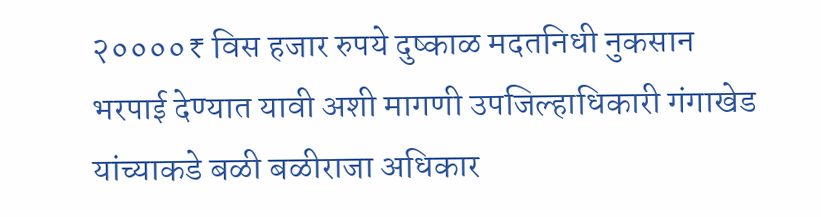२००००₹ विस हजार रुपये दुष्काळ मदतनिधी नुकसान भरपाई देण्यात यावी अशी मागणी उपजिल्हाधिकारी गंगाखेड यांच्याकडे बळी बळीराजा अधिकार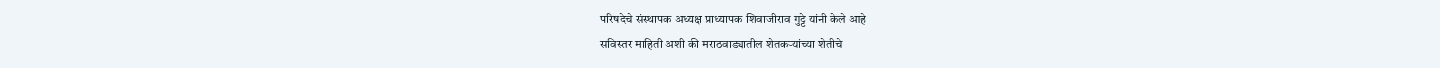परिषदेचे संस्थापक अध्यक्ष प्राध्यापक शिवाजीराव गुट्टे यांनी केले आहे
सविस्तर माहिती अशी की मराठवाड्यातील शेतकऱ्यांच्या शेतीचे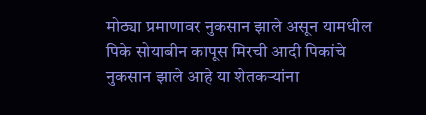मोठ्या प्रमाणावर नुकसान झाले असून यामधील पिके सोयाबीन कापूस मिरची आदी पिकांचे नुकसान झाले आहे या शेतकऱ्यांना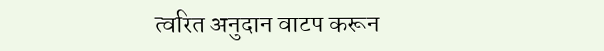त्वरित अनुदान वाटप करून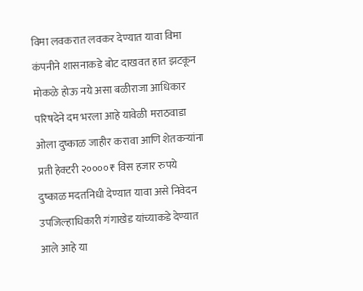विमा लवकरात लवकर देण्यात यावा विमा कंपनीने शासनाकडे बोट दाखवत हात झटकून मोकळे होऊ नये असा बळीराजा आधिकार परिषदेने दम भरला आहे यावेळी मराठवाडा ओला दुष्काळ जाहीर करावा आणि शेतकऱ्यांना प्रती हेक्टरी २००००₹ विस हजार रुपये दुष्काळ मदतनिधी देण्यात यावा असे निवेदन उपजिल्हाधिकारी गंगाखेड यांच्याकडे देण्यात आले आहे या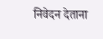निवेदन देताना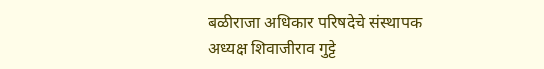बळीराजा अधिकार परिषदेचे संस्थापक अध्यक्ष शिवाजीराव गुट्टे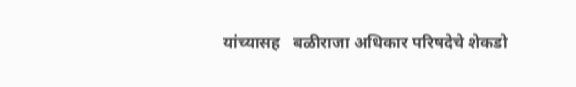यांच्यासह   बळीराजा अधिकार परिषदेचे शेकडो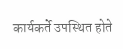कार्यकर्ते उपस्थित होते